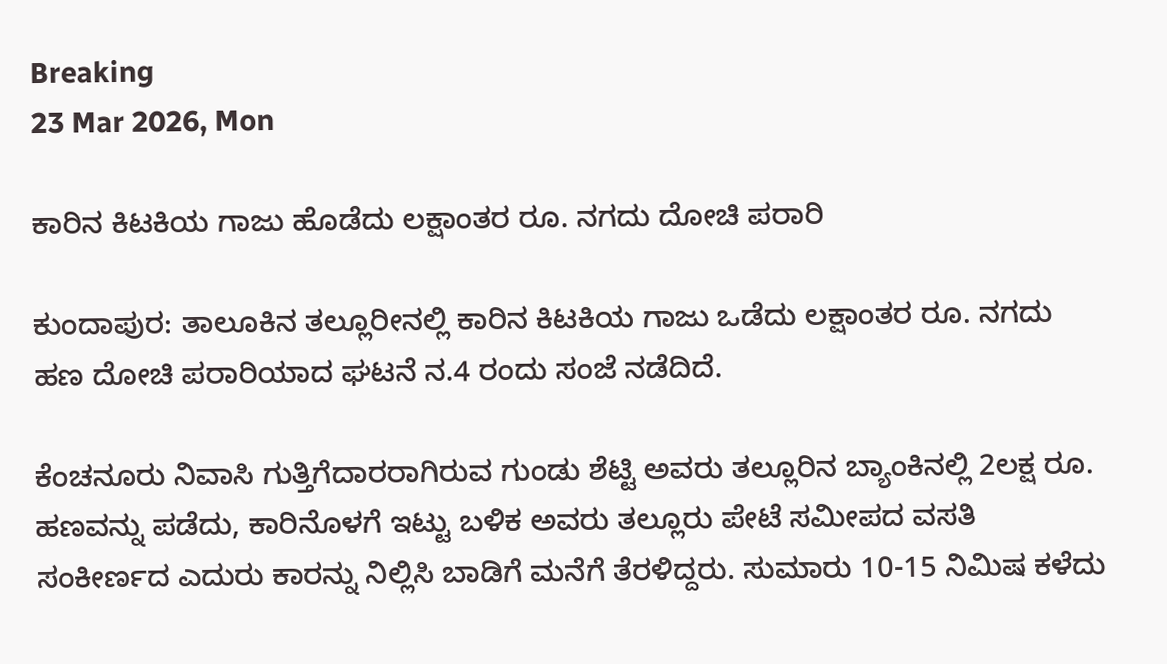Breaking
23 Mar 2026, Mon

ಕಾರಿನ ಕಿಟಕಿಯ ಗಾಜು ಹೊಡೆದು ಲಕ್ಷಾಂತರ ರೂ. ನಗದು ದೋಚಿ ಪರಾರಿ

ಕುಂದಾಪುರ: ತಾಲೂಕಿನ ತಲ್ಲೂರೀನಲ್ಲಿ ಕಾರಿನ ಕಿಟಕಿಯ ಗಾಜು ಒಡೆದು ಲಕ್ಷಾಂತರ ರೂ. ನಗದು ಹಣ ದೋಚಿ ಪರಾರಿಯಾದ ಘಟನೆ ನ.4 ರಂದು ಸಂಜೆ ನಡೆದಿದೆ.

ಕೆಂಚನೂರು ನಿವಾಸಿ ಗುತ್ತಿಗೆದಾರರಾಗಿರುವ ಗುಂಡು ಶೆಟ್ಟಿ ಅವರು ತಲ್ಲೂರಿನ ಬ್ಯಾಂಕಿನಲ್ಲಿ 2ಲಕ್ಷ ರೂ. ಹಣವನ್ನು ಪಡೆದು, ಕಾರಿನೊಳಗೆ ಇಟ್ಟು ಬಳಿಕ ಅವರು ತಲ್ಲೂರು ಪೇಟೆ ಸಮೀಪದ ವಸತಿ ಸಂಕೀರ್ಣದ ಎದುರು ಕಾರನ್ನು ನಿಲ್ಲಿಸಿ ಬಾಡಿಗೆ ಮನೆಗೆ ತೆರಳಿದ್ದರು. ಸುಮಾರು 10-15 ನಿಮಿಷ ಕಳೆದು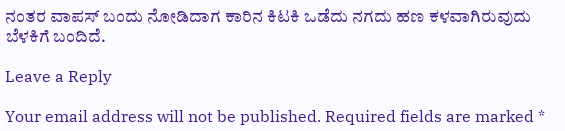ನಂತರ ವಾಪಸ್ ಬಂದು ನೋಡಿದಾಗ ಕಾರಿನ ಕಿಟಕಿ ಒಡೆದು ನಗದು ಹಣ ಕಳವಾಗಿರುವುದು ಬೆಳಕಿಗೆ ಬಂದಿದೆ.

Leave a Reply

Your email address will not be published. Required fields are marked *